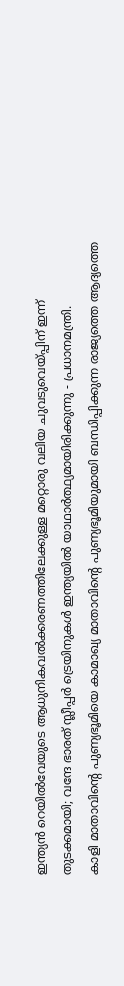ഇന്ത്യൻ റെയിൽവേയുടെ ആധുനികവൽക്കരണത്തിലേക്കുള്ള മറ്റൊരു വലിയ ചുവടുവെയ്പ്പിന് ഇന്ന് തുടക്കമായി; വന്ദേ ഭാരത് സ്ലീപ്പർ ട്രെയിനുകൾ ഇന്ത്യയിൽ യാഥാർത്ഥ്യമായിരിക്കുന്നു - പ്രധാനമന്ത്രി.
കാളി മാതാവിന്റെ പുണ്യഭൂമിയെ കാമാഖ്യ മാതാവിന്റെ പുണ്യഭൂമിയുമായി ബന്ധിപ്പിക്കുന്ന രാജ്യത്തെ ആദ്യത്തെ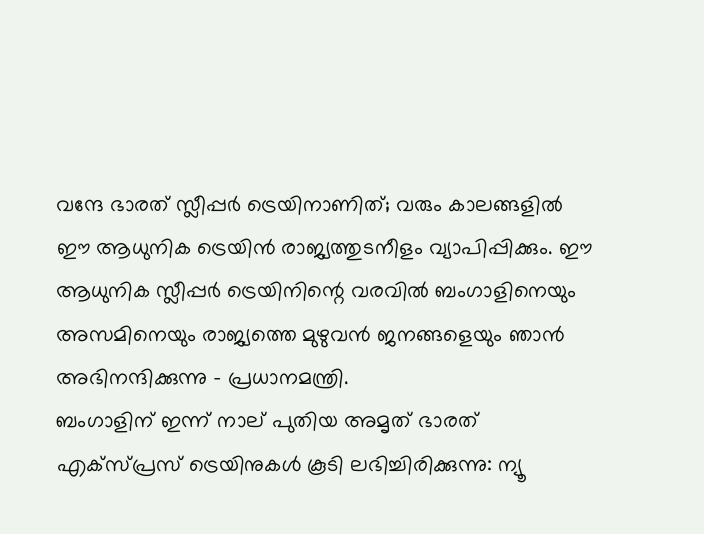വന്ദേ ഭാരത് സ്ലീപ്പർ ട്രെയിനാണിത്; വരും കാലങ്ങളിൽ ഈ ആധുനിക ട്രെയിൻ രാജ്യത്തുടനീളം വ്യാപിപ്പിക്കും. ഈ ആധുനിക സ്ലീപ്പർ ട്രെയിനിന്റെ വരവിൽ ബംഗാളിനെയും അസമിനെയും രാജ്യത്തെ മുഴുവൻ ജനങ്ങളെയും ഞാൻ അഭിനന്ദിക്കുന്നു - പ്രധാനമന്ത്രി.
ബംഗാളിന് ഇന്ന് നാല് പുതിയ അമൃത് ഭാരത് എക്സ്പ്രസ് ട്രെയിനുകൾ കൂടി ലഭിച്ചിരിക്കുന്നു: ന്യൂ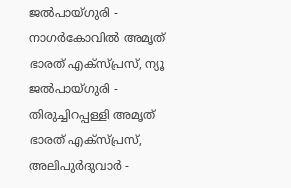ജൽപായ്ഗുരി - നാഗർകോവിൽ അമൃത് ഭാരത് എക്സ്പ്രസ്, ന്യൂ ജൽപായ്ഗുരി - തിരുച്ചിറപ്പള്ളി അമൃത് ഭാരത് എക്സ്പ്രസ്, അലിപുർദുവാർ -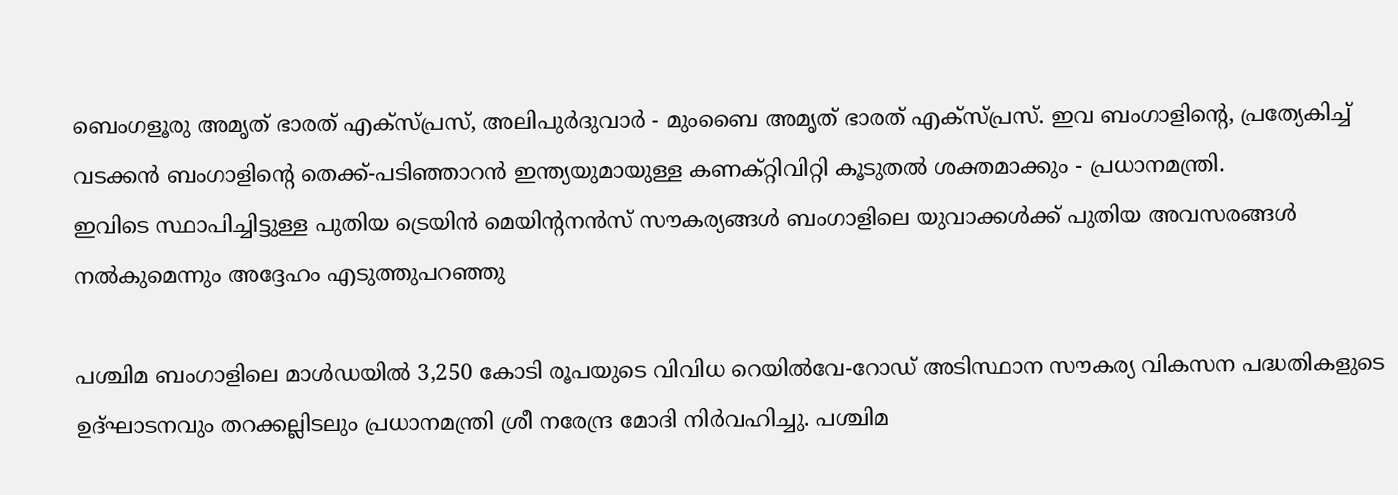ബെംഗളൂരു അമൃത് ഭാരത് എക്സ്പ്രസ്, അലിപുർദുവാർ - മുംബൈ അമൃത് ഭാരത് എക്സ്പ്രസ്. ഇവ ബംഗാളിന്റെ, പ്രത്യേകിച്ച് വടക്കൻ ബംഗാളിന്റെ തെക്ക്-പടിഞ്ഞാറൻ ഇന്ത്യയുമായുള്ള കണക്റ്റിവിറ്റി കൂടുതൽ ശക്തമാക്കും - പ്രധാനമന്ത്രി.
ഇവിടെ സ്ഥാപിച്ചിട്ടുള്ള പുതിയ ട്രെയിൻ മെയിന്റനൻസ് സൗകര്യങ്ങൾ ബംഗാളിലെ യുവാക്കൾക്ക് പുതിയ അവസരങ്ങൾ നൽകുമെന്നും അദ്ദേഹം എടുത്തുപറഞ്ഞു

പശ്ചിമ ബംഗാളിലെ മാൾഡയിൽ 3,250 കോടി രൂപയുടെ വിവിധ റെയിൽവേ-റോഡ് അടിസ്ഥാന സൗകര്യ വികസന പദ്ധതികളുടെ ഉദ്ഘാടനവും തറക്കല്ലിടലും പ്രധാനമന്ത്രി ശ്രീ നരേന്ദ്ര മോദി നിർവഹിച്ചു. പശ്ചിമ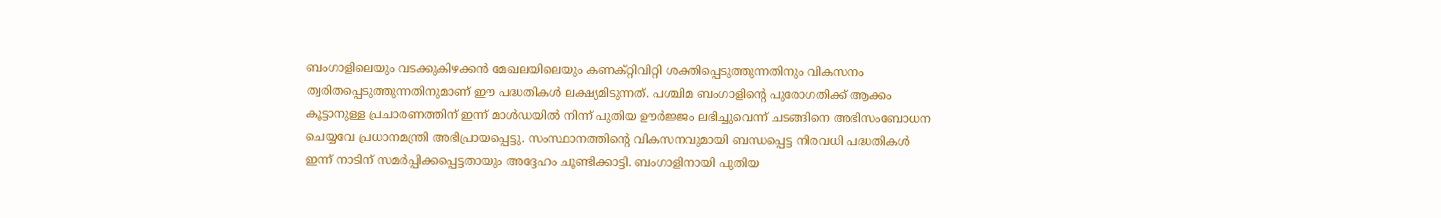ബംഗാളിലെയും വടക്കുകിഴക്കൻ മേഖലയിലെയും കണക്റ്റിവിറ്റി ശക്തിപ്പെടുത്തുന്നതിനും വികസനം ത്വരിതപ്പെടുത്തുന്നതിനുമാണ് ഈ പദ്ധതികൾ ലക്ഷ്യമിടുന്നത്. പശ്ചിമ ബംഗാളിന്റെ പുരോഗതിക്ക് ആക്കം  കൂട്ടാനുള്ള പ്രചാരണത്തിന് ഇന്ന് മാൾഡയിൽ നിന്ന് പുതിയ ഊർജ്ജം ലഭിച്ചുവെന്ന് ചടങ്ങിനെ അഭിസംബോധന ചെയ്യവേ പ്രധാനമന്ത്രി അഭിപ്രായപ്പെട്ടു. സംസ്ഥാനത്തിന്റെ വികസനവുമായി ബന്ധപ്പെട്ട നിരവധി പദ്ധതികൾ ഇന്ന് നാടിന് സമർപ്പിക്കപ്പെട്ടതായും അദ്ദേഹം ചൂണ്ടിക്കാട്ടി. ബംഗാളിനായി പുതിയ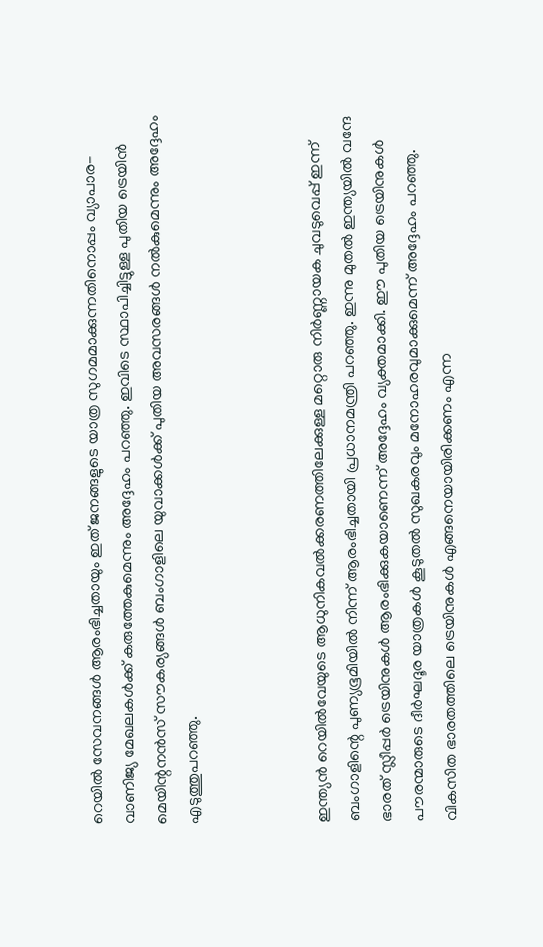റെയിൽ സേവനങ്ങൾ ആരംഭിച്ചതായും ഇത് ജനങ്ങളുടെ യാത്ര സുഗമമാക്കുന്നതിനൊപ്പം വ്യാപാര-വാണിജ്യ മേഖലകൾക്ക് കരുത്തേകുമെന്നും അദ്ദേഹം പറഞ്ഞു. ഇവിടെ സ്ഥാപിച്ചിട്ടുള്ള പുതിയ ട്രെയിൻ മെയിന്റനൻസ് സൗകര്യങ്ങൾ ബംഗാളിലെ യുവാക്കൾക്ക് പുതിയ അവസരങ്ങൾ നൽകുമെന്നും അദ്ദേഹം എടുത്തുപറഞ്ഞു.



ഇന്ത്യൻ റെയിൽവേയുടെ ആധുനികവൽക്കരണത്തിലേക്കുള്ള മറ്റൊരു നിർണ്ണായക ചുവടുവെപ്പ് ഇന്ന് ബംഗാളിന്റെ പുണ്യഭൂമിയിൽ നിന്ന് ആരംഭിച്ചതായി പ്രധാനമന്ത്രി പറഞ്ഞു. ഇന്നു മുതൽ ഇന്ത്യയിൽ വന്ദേ ഭാരത് സ്ലീപ്പർ ട്രെയിനുകൾ ആരംഭിക്കുകയാണെന്ന് അദ്ദേഹം വ്യക്തമാക്കി. ഈ പുതിയ ട്രെയിനുകൾ പൗരന്മാരുടെ ദീർഘദൂര യാത്രകൾ കൂടുതൽ സുഖകരവും മനോഹരവുമാക്കുമെന്ന് അദ്ദേഹം പറഞ്ഞു. വികസിത ഭാരതത്തിലെ ട്രെയിനുകൾ എങ്ങനെയായിരിക്കണം എന്ന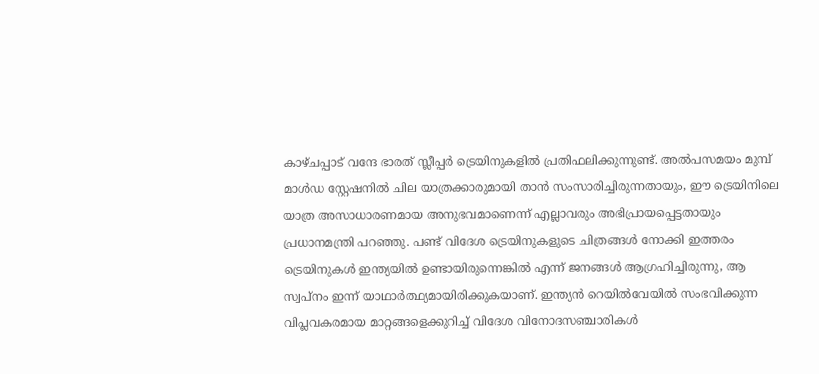കാഴ്ചപ്പാട് വന്ദേ ഭാരത് സ്ലീപ്പർ ട്രെയിനുകളിൽ പ്രതിഫലിക്കുന്നുണ്ട്. അൽപസമയം മുമ്പ് മാൾഡ സ്റ്റേഷനിൽ ചില യാത്രക്കാരുമായി താൻ സംസാരിച്ചിരുന്നതായും, ഈ ട്രെയിനിലെ യാത്ര അസാധാരണമായ അനുഭവമാണെന്ന് എല്ലാവരും അഭിപ്രായപ്പെട്ടതായും പ്രധാനമന്ത്രി പറഞ്ഞു. പണ്ട് വിദേശ ട്രെയിനുകളുടെ ചിത്രങ്ങൾ നോക്കി ഇത്തരം ട്രെയിനുകൾ ഇന്ത്യയിൽ ഉണ്ടായിരുന്നെങ്കിൽ എന്ന് ജനങ്ങൾ ആഗ്രഹിച്ചിരുന്നു, ആ സ്വപ്നം ഇന്ന് യാഥാർത്ഥ്യമായിരിക്കുകയാണ്. ഇന്ത്യൻ റെയിൽവേയിൽ സംഭവിക്കുന്ന വിപ്ലവകരമായ മാറ്റങ്ങളെക്കുറിച്ച് വിദേശ വിനോദസഞ്ചാരികൾ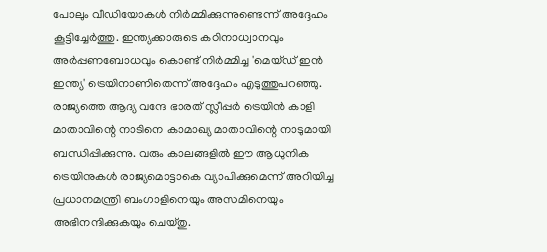പോലും വീഡിയോകൾ നിർമ്മിക്കുന്നുണ്ടെന്ന് അദ്ദേഹം കൂട്ടിച്ചേർത്തു. ഇന്ത്യക്കാരുടെ കഠിനാധ്വാനവും അർപ്പണബോധവും കൊണ്ട് നിർമ്മിച്ച 'മെയ്ഡ് ഇൻ ഇന്ത്യ' ട്രെയിനാണിതെന്ന് അദ്ദേഹം എടുത്തുപറഞ്ഞു. രാജ്യത്തെ ആദ്യ വന്ദേ ഭാരത് സ്ലീപ്പർ ട്രെയിൻ കാളി മാതാവിന്റെ നാടിനെ കാമാഖ്യ മാതാവിന്റെ നാടുമായി ബന്ധിപ്പിക്കുന്നു. വരും കാലങ്ങളിൽ ഈ ആധുനിക ട്രെയിനുകൾ രാജ്യമൊട്ടാകെ വ്യാപിക്കുമെന്ന് അറിയിച്ച പ്രധാനമന്ത്രി ബംഗാളിനെയും അസമിനെയും അഭിനന്ദിക്കുകയും ചെയ്തു.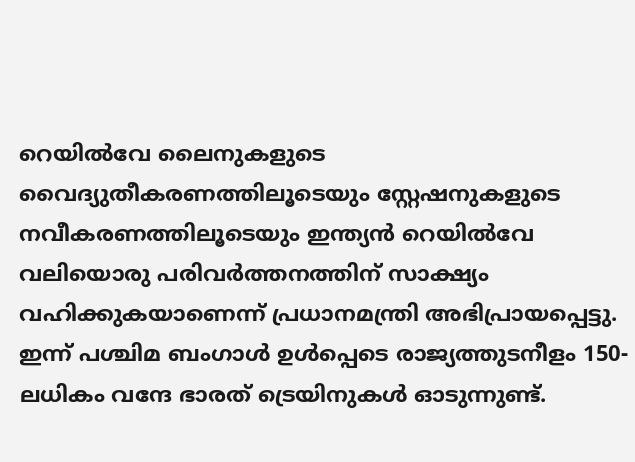റെയിൽവേ ലൈനുകളുടെ വൈദ്യുതീകരണത്തിലൂടെയും സ്റ്റേഷനുകളുടെ നവീകരണത്തിലൂടെയും ഇന്ത്യൻ റെയിൽവേ വലിയൊരു പരിവർത്തനത്തിന് സാക്ഷ്യം വഹിക്കുകയാണെന്ന് പ്രധാനമന്ത്രി അഭിപ്രായപ്പെട്ടു. ഇന്ന് പശ്ചിമ ബംഗാൾ ഉൾപ്പെടെ രാജ്യത്തുടനീളം 150-ലധികം വന്ദേ ഭാരത് ട്രെയിനുകൾ ഓടുന്നുണ്ട്.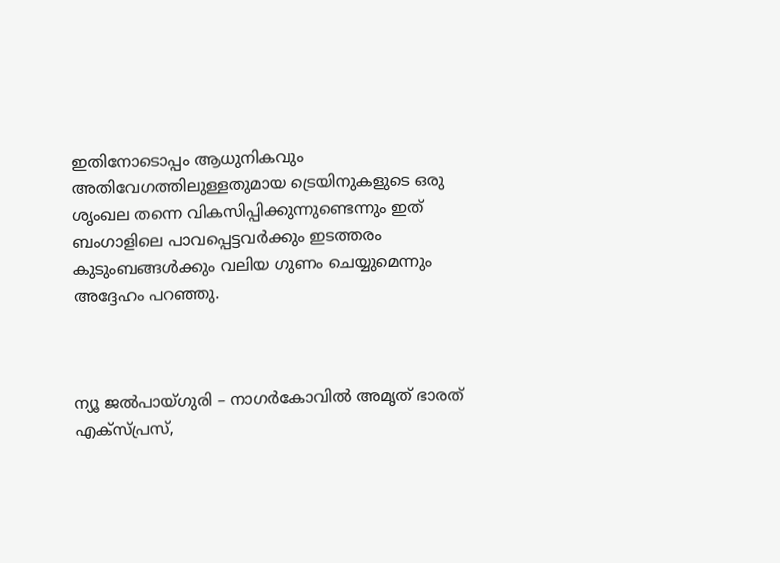ഇതിനോടൊപ്പം ആധുനികവും അതിവേഗത്തിലുള്ളതുമായ ട്രെയിനുകളുടെ ഒരു ശൃംഖല തന്നെ വികസിപ്പിക്കുന്നുണ്ടെന്നും ഇത് ബംഗാളിലെ പാവപ്പെട്ടവർക്കും ഇടത്തരം കുടുംബങ്ങൾക്കും വലിയ ഗുണം ചെയ്യുമെന്നും അദ്ദേഹം പറഞ്ഞു.



ന്യൂ ജൽപായ്ഗുരി – നാഗർകോവിൽ അമൃത് ഭാരത് എക്സ്പ്രസ്,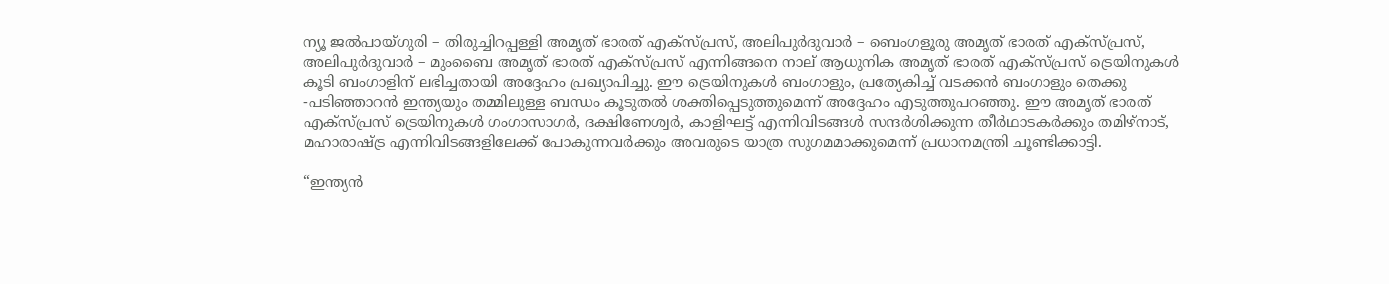ന്യൂ ജൽപായ്ഗുരി – തിരുച്ചിറപ്പള്ളി അമൃത് ഭാരത് എക്സ്പ്രസ്, അലിപുർദുവാർ – ബെംഗളൂരു അമൃത് ഭാരത് എക്സ്പ്രസ്, അലിപുർദുവാർ – മുംബൈ അമൃത് ഭാരത് എക്സ്പ്രസ് എന്നിങ്ങനെ നാല് ആധുനിക അമൃത് ഭാരത് എക്‌സ്പ്രസ് ട്രെയിനുകൾ കൂടി ബംഗാളിന് ലഭിച്ചതായി അദ്ദേഹം പ്രഖ്യാപിച്ചു. ഈ ട്രെയിനുകൾ ബംഗാളും, പ്രത്യേകിച്ച് വടക്കൻ ബംഗാളും തെക്കു -പടിഞ്ഞാറൻ ഇന്ത്യയും തമ്മിലുള്ള ബന്ധം കൂടുതൽ ശക്തിപ്പെടുത്തുമെന്ന് അദ്ദേഹം എടുത്തുപറഞ്ഞു. ഈ അമൃത് ഭാരത് എക്‌സ്പ്രസ് ട്രെയിനുകൾ ഗംഗാസാഗർ, ദക്ഷിണേശ്വർ, കാളിഘട്ട് എന്നിവിടങ്ങൾ സന്ദർശിക്കുന്ന തീർഥാടകർക്കും തമിഴ്‌നാട്, മഹാരാഷ്ട്ര എന്നിവിടങ്ങളിലേക്ക് പോകുന്നവർക്കും അവരുടെ യാത്ര സുഗമമാക്കുമെന്ന് പ്രധാനമന്ത്രി ചൂണ്ടിക്കാട്ടി.

“ഇന്ത്യൻ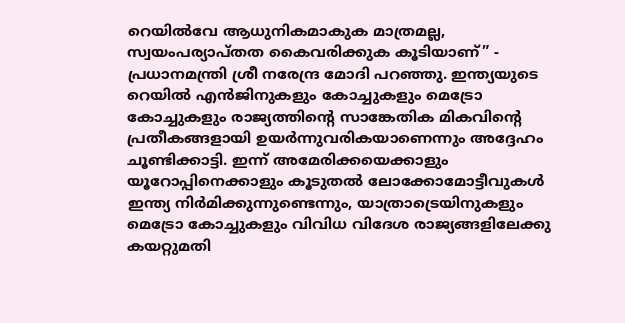റെയിൽവേ ആധുനികമാകുക മാത്രമല്ല, സ്വയംപര്യാപ്തത കൈവരിക്കുക കൂടിയാണ്” - പ്രധാനമന്ത്രി ശ്രീ നരേന്ദ്ര മോദി പറഞ്ഞു. ഇന്ത്യയുടെ റെയിൽ എൻജിനുകളും കോച്ചുകളും മെട്രോ കോച്ചുകളും രാജ്യത്തിന്റെ സാങ്കേതിക മികവിന്റെ പ്രതീകങ്ങളായി ഉയർന്നുവരികയാണെന്നും അദ്ദേഹം ചൂണ്ടിക്കാട്ടി. ഇന്ന് അമേരിക്കയെക്കാളും യൂറോപ്പിനെക്കാളും കൂടുതൽ ലോക്കോമോട്ടീവുകൾ ഇന്ത്യ നിർമിക്കുന്നുണ്ടെന്നും, യാത്രാട്രെയിനുകളും മെട്രോ കോച്ചുകളും വിവിധ വിദേശ രാജ്യങ്ങളിലേക്കു കയറ്റുമതി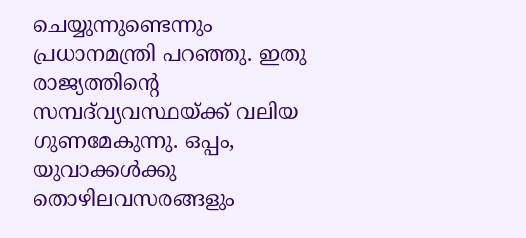ചെയ്യുന്നുണ്ടെന്നും പ്രധാനമന്ത്രി പറഞ്ഞു. ഇതു രാജ്യത്തിന്റെ സമ്പദ്‌വ്യവസ്ഥയ്ക്ക് വലിയ ഗുണമേകുന്നു. ഒപ്പം, യുവാക്കൾക്കു തൊഴിലവസരങ്ങളും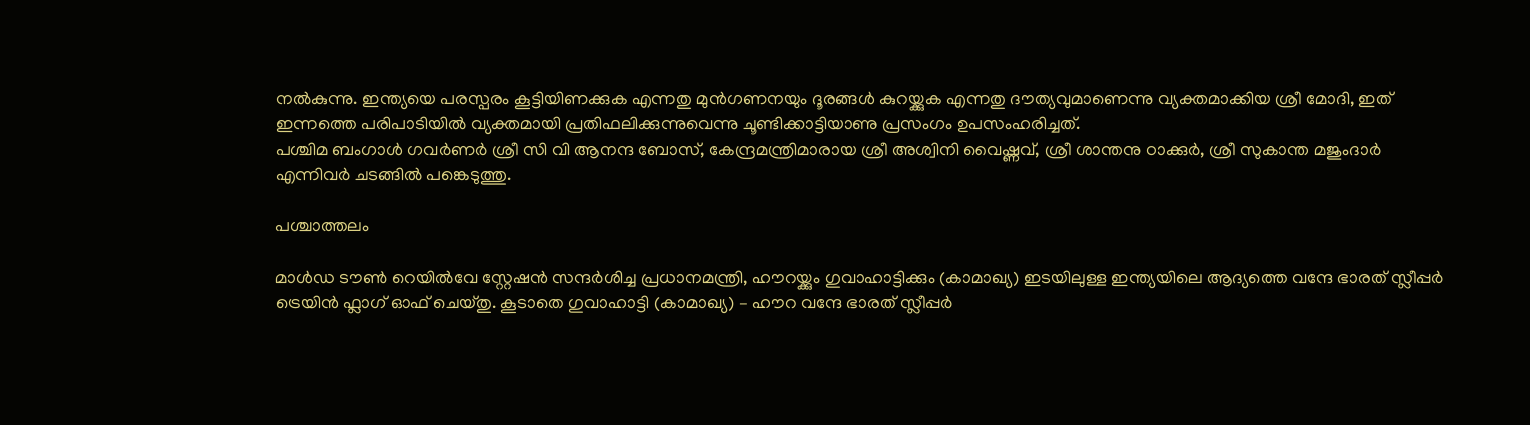നൽകുന്നു. ഇന്ത്യയെ പരസ്പരം കൂട്ട‌ിയിണക്കുക എന്നതു മുൻഗണനയും ദൂരങ്ങൾ കുറയ്ക്കുക എന്നതു ദൗത്യവുമാണെന്നു വ്യക്തമാക്കിയ ശ്രീ മോദി, ഇത് ഇന്നത്തെ പരിപാടിയിൽ വ്യക്തമായി പ്രതിഫലിക്കുന്നുവെന്നു ചൂണ്ടിക്കാട്ടിയാണു പ്രസംഗം ഉപസംഹരിച്ചത്.
പശ്ചിമ ബംഗാൾ ഗവർണർ ശ്രീ സി വി ആനന്ദ ബോസ്, കേന്ദ്രമന്ത്രിമാരായ ശ്രീ അശ്വിനി വൈഷ്ണവ്, ശ്രീ ശാന്തനു ഠാക്കുർ, ശ്രീ സുകാന്ത മജുംദാർ എന്നിവർ ചടങ്ങിൽ പങ്കെടുത്തു.

പശ്ചാത്തലം

മാൾഡ ടൗൺ റെയിൽവേ സ്റ്റേഷൻ സന്ദർശിച്ച പ്രധാനമന്ത്രി, ഹൗറയ്ക്കും ഗുവാഹാട്ടിക്കും (കാമാഖ്യ) ഇടയിലുള്ള ഇന്ത്യയിലെ ആദ്യത്തെ വന്ദേ ഭാരത് സ്ലീപ്പർ ട്രെയിൻ ഫ്ലാഗ് ഓഫ് ചെയ്തു. കൂടാതെ ഗുവാഹാട്ടി (കാമാഖ്യ) – ഹൗറ വന്ദേ ഭാരത് സ്ലീപ്പർ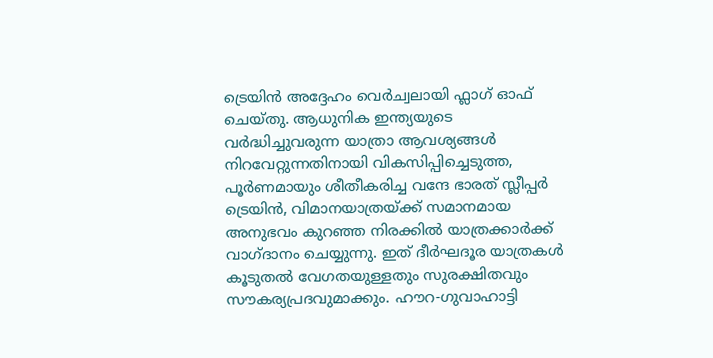ട്രെയിൻ അദ്ദേഹം വെർച്വലായി ഫ്ലാഗ് ഓഫ് ചെയ്തു. ആധുനിക ഇന്ത്യയുടെ വർദ്ധിച്ചുവരുന്ന യാത്രാ ആവശ്യങ്ങൾ നിറവേറ്റുന്നതിനായി വികസിപ്പിച്ചെടുത്ത, പൂർണമായും ശീതീകരിച്ച വന്ദേ ഭാരത് സ്ലീപ്പർ ട്രെയിൻ, വിമാനയാത്രയ്ക്ക് സമാനമായ അനുഭവം കുറഞ്ഞ നിരക്കിൽ യാത്രക്കാർക്ക് വാഗ്ദാനം ചെയ്യുന്നു. ഇത് ദീർഘദൂര യാത്രകൾ കൂടുതൽ വേഗതയുള്ളതും സുരക്ഷിതവും സൗകര്യപ്രദവുമാക്കും. ഹൗറ-ഗുവാഹാട്ടി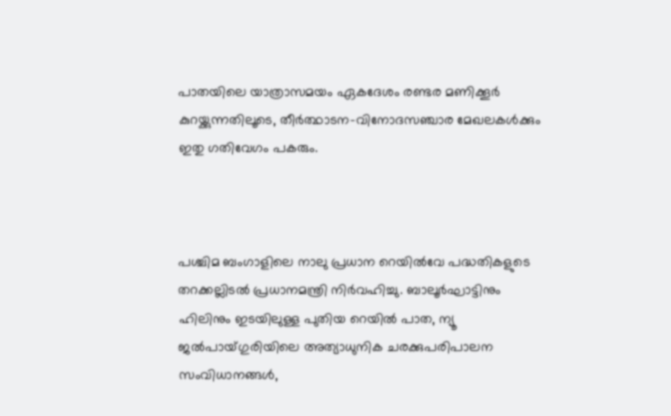പാതയിലെ യാത്രാസമയം ഏകദേശം രണ്ടര മണിക്കൂർ കുറയ്ക്കുന്നതിലൂടെ, തീർത്ഥാടന-വിനോദസഞ്ചാര മേഖലകൾക്കും ഇതു ഗതിവേഗം പകരും.



പശ്ചിമ ബംഗാളിലെ നാലു പ്രധാന റെയിൽവേ പദ്ധതികളുടെ തറക്കല്ലിടൽ പ്രധാനമന്ത്രി നിർവഹിച്ചു. ബാലൂർഘാട്ടിനും ഹിലിനും ഇടയിലുള്ള പുതിയ റെയിൽ പാത, ന്യൂ ജൽപായ്ഗുരിയിലെ അത്യാധുനിക ചരക്കുപരിപാലന സംവിധാനങ്ങൾ,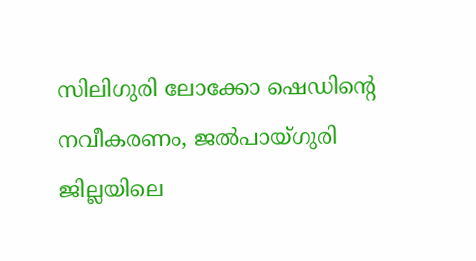സിലിഗുരി ലോക്കോ ഷെഡിന്റെ നവീകരണം, ജൽപായ്ഗുരി ജില്ലയിലെ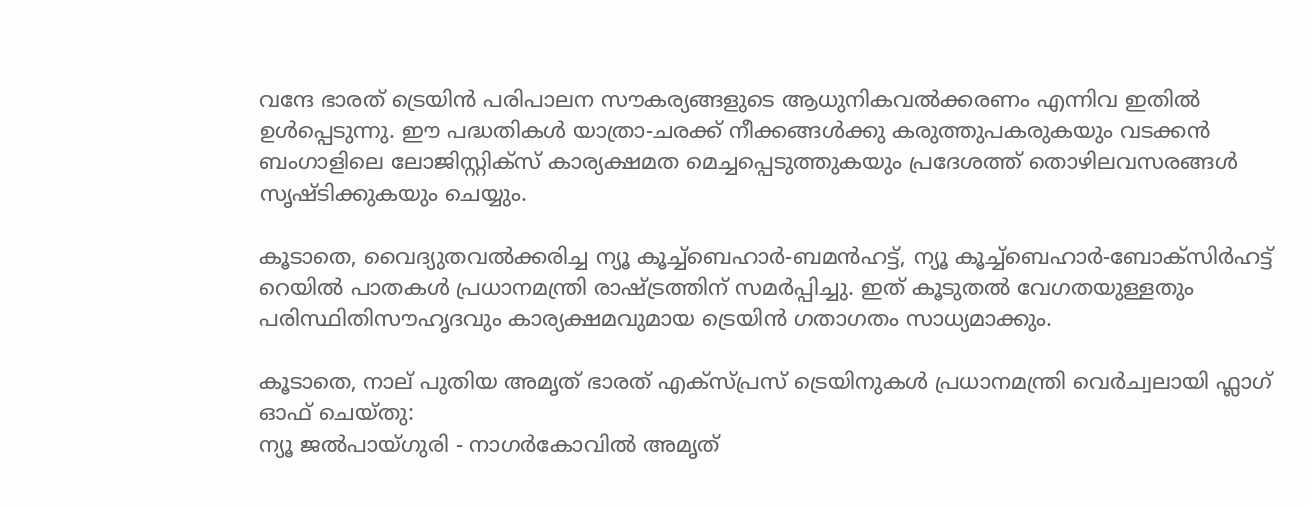വന്ദേ ഭാരത് ട്രെയിൻ പരിപാലന സൗകര്യങ്ങളുടെ ആധുനികവൽക്കരണം എന്നിവ ഇതിൽ ഉൾപ്പെടുന്നു. ഈ പദ്ധതികൾ യാത്രാ-ചരക്ക് നീക്കങ്ങൾക്കു കരുത്തുപകരുകയും വടക്കൻ ബംഗാളിലെ ലോജിസ്റ്റിക്സ് കാര്യക്ഷമത മെച്ചപ്പെടുത്തുകയും പ്രദേശത്ത് തൊഴിലവസരങ്ങൾ സൃഷ്ടിക്കുകയും ചെയ്യും.

കൂടാതെ, വൈദ്യുതവൽക്കരിച്ച ന്യൂ കൂച്ച്ബെഹാർ-ബമൻഹട്ട്, ന്യൂ കൂച്ച്ബെഹാർ-ബോക്സിർഹട്ട് റെയിൽ പാതകൾ പ്രധാനമന്ത്രി രാഷ്ട്രത്തിന് സമർപ്പിച്ചു. ഇത് കൂടുതൽ വേഗതയുള്ളതും പരിസ്ഥിതിസൗഹൃദവും കാര്യക്ഷമവുമായ ട്രെയിൻ ഗതാഗതം സാധ്യമാക്കും.

കൂടാതെ, നാല് പുതിയ അമൃത് ഭാരത് എക്സ്പ്രസ് ട്രെയിനുകൾ പ്രധാനമന്ത്രി വെർച്വലായി ഫ്ലാഗ് ഓഫ് ചെയ്തു:
ന്യൂ ജൽപായ്ഗുരി - നാഗർകോവിൽ അമൃത്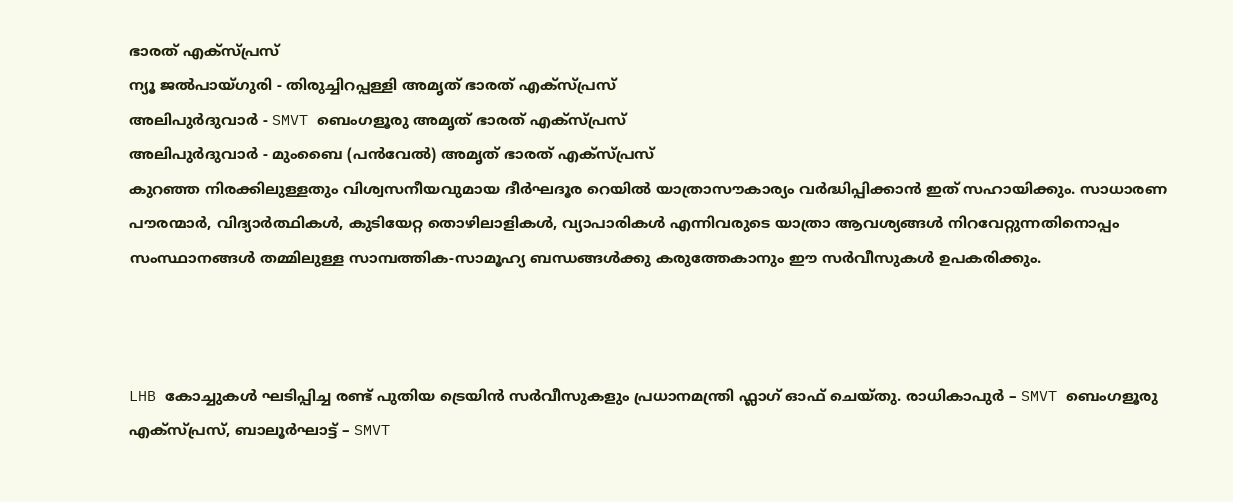ഭാരത് എക്സ്പ്രസ്
ന്യൂ ജൽപായ്ഗുരി - തിരുച്ചിറപ്പള്ളി അമൃത് ഭാരത് എക്സ്പ്രസ്
അലിപുർദുവാർ - SMVT ബെംഗളൂരു അമൃത് ഭാരത് എക്സ്പ്രസ്
അലിപുർദുവാർ - മുംബൈ (പൻവേൽ) അമൃത് ഭാരത് എക്സ്പ്രസ്
കുറഞ്ഞ നിരക്കിലുള്ളതും വിശ്വസനീയവുമായ ദീർഘദൂര റെയിൽ യാത്രാസൗകാര്യം വർദ്ധിപ്പിക്കാൻ ഇത് സഹായിക്കും. സാധാരണ പൗരന്മാർ, വിദ്യാർത്ഥികൾ, കുടിയേറ്റ തൊഴിലാളികൾ, വ്യാപാരികൾ എന്നിവരുടെ യാത്രാ ആവശ്യങ്ങൾ നിറവേറ്റുന്നതിനൊപ്പം സംസ്ഥാനങ്ങൾ തമ്മിലുള്ള സാമ്പത്തിക-സാമൂഹ്യ ബന്ധങ്ങൾക്കു കരുത്തേകാനും ഈ സർവീസുകൾ ഉപകരിക്കും.



LHB കോച്ചുകൾ ഘടിപ്പിച്ച രണ്ട് പുതിയ ട്രെയിൻ സർവീസുകളും പ്രധാനമന്ത്രി ഫ്ലാഗ് ഓഫ് ചെയ്തു. രാധികാപുർ – SMVT ബെംഗളൂരു എക്സ്പ്രസ്, ബാലൂർഘാട്ട് – SMVT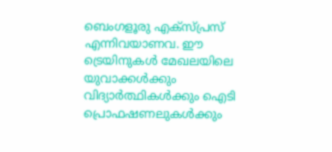ബെംഗളൂരു എക്സ്പ്രസ് എന്നിവയാണവ. ഈ ട്രെയിനുകൾ മേഖലയിലെ യുവാക്കൾക്കും വിദ്യാർത്ഥികൾക്കും ഐടി പ്രൊഫഷണലുകൾക്കും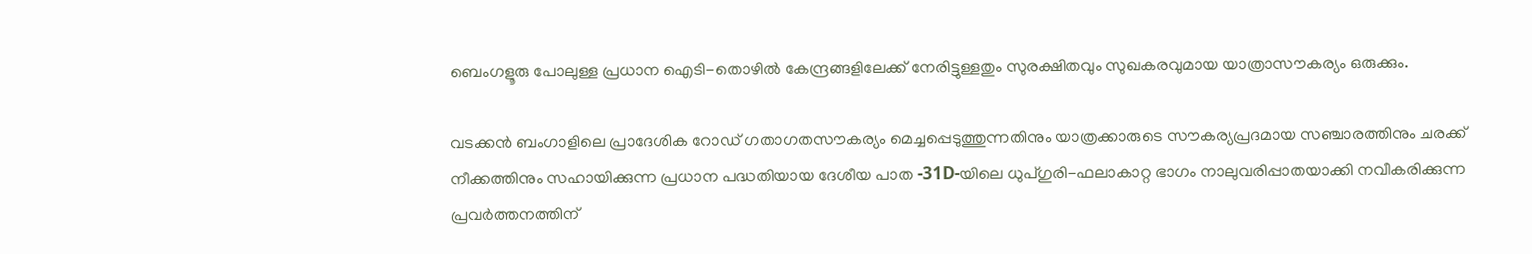ബെംഗളൂരു പോലുള്ള പ്രധാന ഐടി-തൊഴിൽ കേന്ദ്രങ്ങളിലേക്ക് നേരിട്ടുള്ളതും സുരക്ഷിതവും സുഖകരവുമായ യാത്രാസൗകര്യം ഒരുക്കും.

വടക്കൻ ബംഗാളിലെ പ്രാദേശിക റോഡ് ഗതാഗതസൗകര്യം മെച്ചപ്പെടുത്തുന്നതിനും യാത്രക്കാരുടെ സൗകര്യപ്രദമായ സഞ്ചാരത്തിനും ചരക്ക് നീക്കത്തിനും സഹായിക്കുന്ന പ്രധാന പദ്ധതിയായ ദേശീയ പാത -31D-യിലെ ധുപ്ഗുരി-ഫലാകാറ്റ ഭാഗം നാലുവരിപ്പാതയാക്കി നവീകരിക്കുന്ന പ്രവർത്തനത്തിന്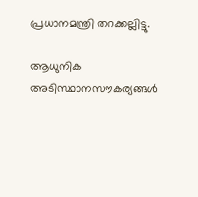പ്രധാനമന്ത്രി തറക്കല്ലിട്ടു.

ആധുനിക അടിസ്ഥാനസൗകര്യങ്ങൾ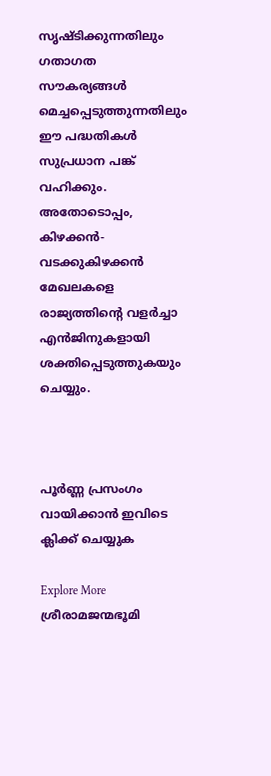സൃഷ്ടിക്കുന്നതിലും ഗതാഗത സൗകര്യങ്ങൾ മെച്ചപ്പെടുത്തുന്നതിലും ഈ പദ്ധതികൾ സുപ്രധാന പങ്ക് വഹിക്കും. അതോടൊപ്പം, കിഴക്കൻ-വടക്കുകിഴക്കൻ മേഖലകളെ രാജ്യത്തിന്റെ വളർച്ചാ എൻജിനുകളായി ശക്തിപ്പെടുത്തുകയും ചെയ്യും.



പൂർണ്ണ പ്രസംഗം വായിക്കാൻ ഇവിടെ ക്ലിക്ക് ചെയ്യുക

Explore More
ശ്രീരാമജന്മഭൂമി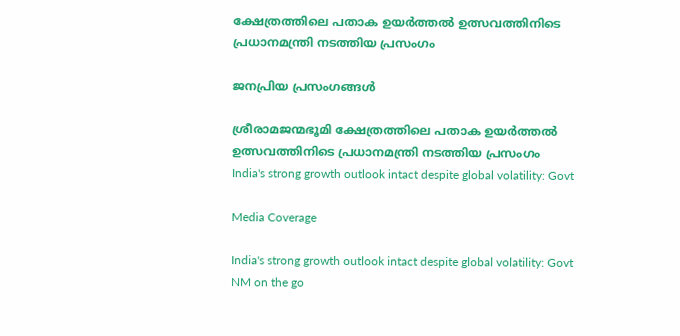ക്ഷേത്രത്തിലെ പതാക ഉയർത്തൽ ഉത്സവത്തിനിടെ പ്രധാനമന്ത്രി നടത്തിയ പ്രസംഗം

ജനപ്രിയ പ്രസംഗങ്ങൾ

ശ്രീരാമജന്മഭൂമി ക്ഷേത്രത്തിലെ പതാക ഉയർത്തൽ ഉത്സവത്തിനിടെ പ്രധാനമന്ത്രി നടത്തിയ പ്രസംഗം
India's strong growth outlook intact despite global volatility: Govt

Media Coverage

India's strong growth outlook intact despite global volatility: Govt
NM on the go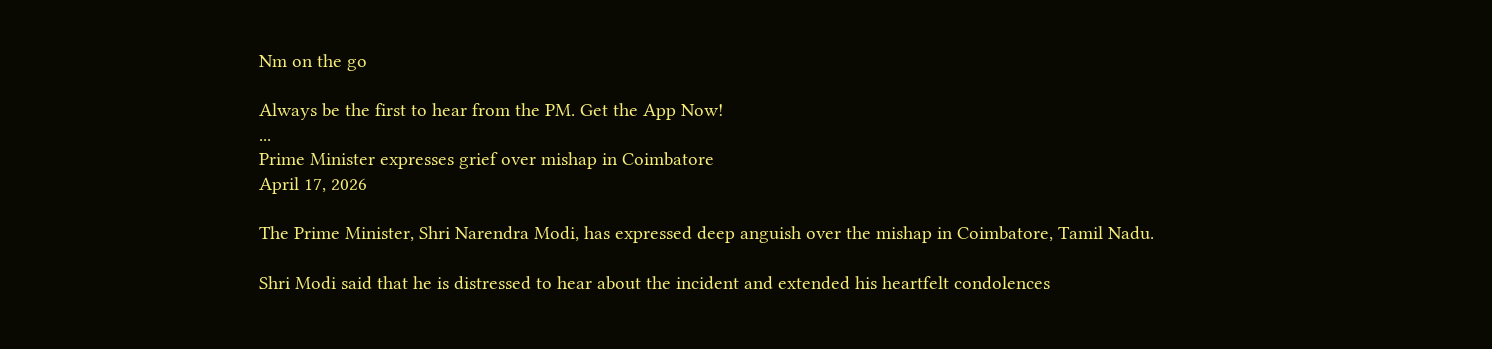Nm on the go

Always be the first to hear from the PM. Get the App Now!
...
Prime Minister expresses grief over mishap in Coimbatore
April 17, 2026

The Prime Minister, Shri Narendra Modi, has expressed deep anguish over the mishap in Coimbatore, Tamil Nadu.

Shri Modi said that he is distressed to hear about the incident and extended his heartfelt condolences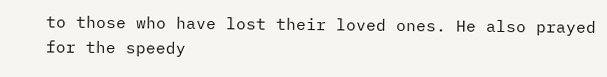to those who have lost their loved ones. He also prayed for the speedy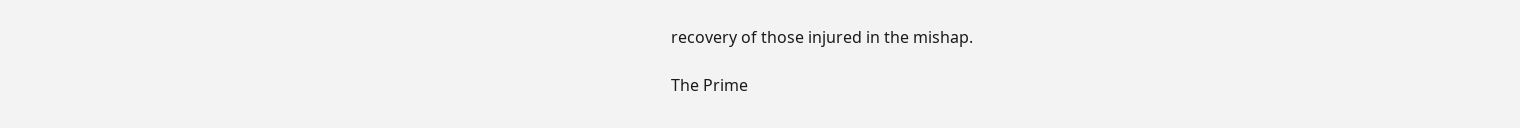recovery of those injured in the mishap.

The Prime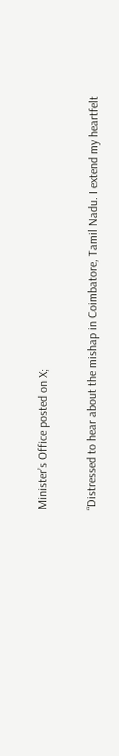Minister’s Office posted on X;

“Distressed to hear about the mishap in Coimbatore, Tamil Nadu. I extend my heartfelt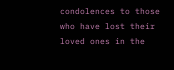condolences to those who have lost their loved ones in the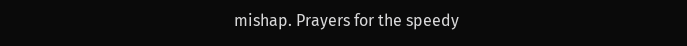mishap. Prayers for the speedy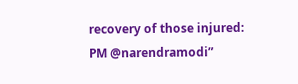recovery of those injured: PM @narendramodi”